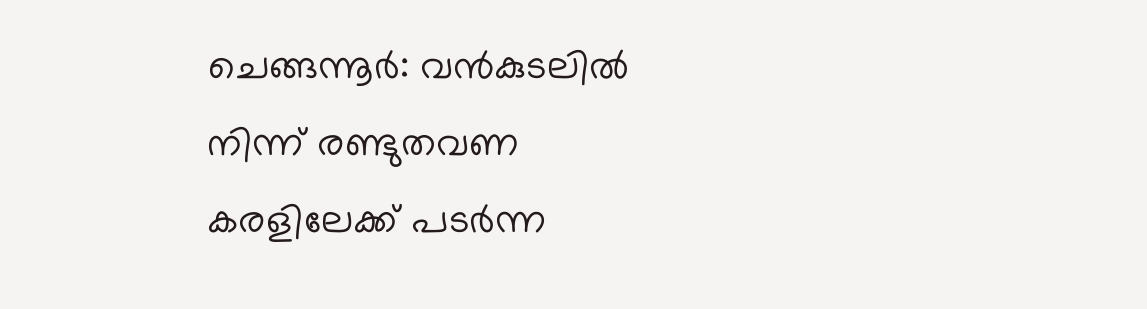ചെങ്ങന്നൂർ: വൻകുടലിൽ നിന്ന് രണ്ടുതവണ കരളിലേക്ക് പടർന്ന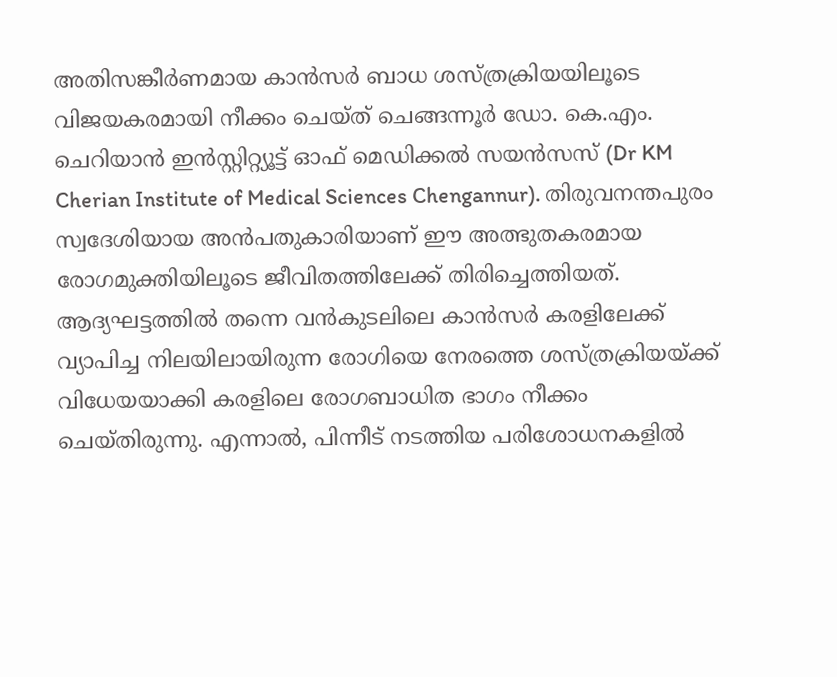അതിസങ്കീർണമായ കാൻസർ ബാധ ശസ്ത്രക്രിയയിലൂടെ വിജയകരമായി നീക്കം ചെയ്ത് ചെങ്ങന്നൂർ ഡോ. കെ.എം. ചെറിയാൻ ഇൻസ്റ്റിറ്റ്യൂട്ട് ഓഫ് മെഡിക്കൽ സയൻസസ് (Dr KM Cherian Institute of Medical Sciences Chengannur). തിരുവനന്തപുരം സ്വദേശിയായ അൻപതുകാരിയാണ് ഈ അത്ഭുതകരമായ രോഗമുക്തിയിലൂടെ ജീവിതത്തിലേക്ക് തിരിച്ചെത്തിയത്.
ആദ്യഘട്ടത്തിൽ തന്നെ വൻകുടലിലെ കാൻസർ കരളിലേക്ക് വ്യാപിച്ച നിലയിലായിരുന്ന രോഗിയെ നേരത്തെ ശസ്ത്രക്രിയയ്ക്ക് വിധേയയാക്കി കരളിലെ രോഗബാധിത ഭാഗം നീക്കം ചെയ്തിരുന്നു. എന്നാൽ, പിന്നീട് നടത്തിയ പരിശോധനകളിൽ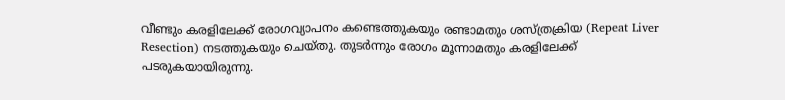വീണ്ടും കരളിലേക്ക് രോഗവ്യാപനം കണ്ടെത്തുകയും രണ്ടാമതും ശസ്ത്രക്രിയ (Repeat Liver Resection) നടത്തുകയും ചെയ്തു. തുടർന്നും രോഗം മൂന്നാമതും കരളിലേക്ക് പടരുകയായിരുന്നു.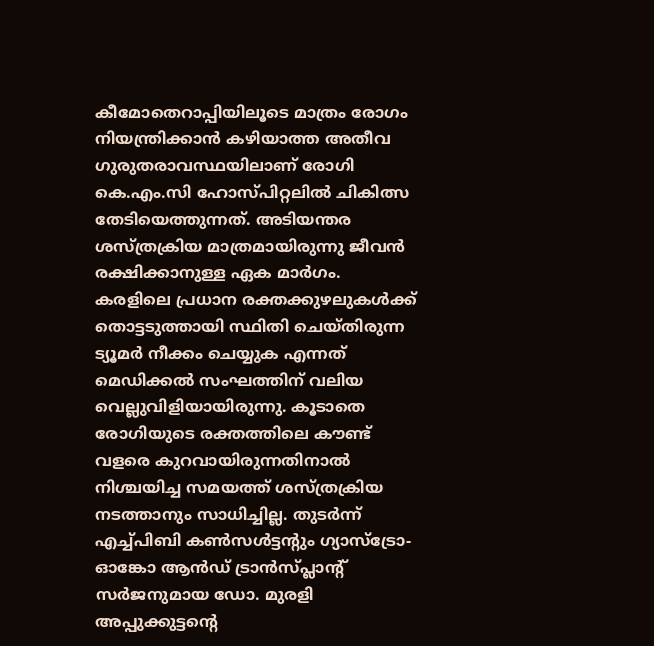കീമോതെറാപ്പിയിലൂടെ മാത്രം രോഗം നിയന്ത്രിക്കാൻ കഴിയാത്ത അതീവ ഗുരുതരാവസ്ഥയിലാണ് രോഗി കെ.എം.സി ഹോസ്പിറ്റലിൽ ചികിത്സ തേടിയെത്തുന്നത്. അടിയന്തര ശസ്ത്രക്രിയ മാത്രമായിരുന്നു ജീവൻ രക്ഷിക്കാനുള്ള ഏക മാർഗം.
കരളിലെ പ്രധാന രക്തക്കുഴലുകൾക്ക് തൊട്ടടുത്തായി സ്ഥിതി ചെയ്തിരുന്ന ട്യൂമർ നീക്കം ചെയ്യുക എന്നത് മെഡിക്കൽ സംഘത്തിന് വലിയ വെല്ലുവിളിയായിരുന്നു. കൂടാതെ രോഗിയുടെ രക്തത്തിലെ കൗണ്ട് വളരെ കുറവായിരുന്നതിനാൽ നിശ്ചയിച്ച സമയത്ത് ശസ്ത്രക്രിയ നടത്താനും സാധിച്ചില്ല. തുടർന്ന് എച്ച്പിബി കൺസൾട്ടന്റും ഗ്യാസ്ട്രോ-ഓങ്കോ ആൻഡ് ട്രാൻസ്പ്ലാന്റ് സർജനുമായ ഡോ. മുരളി അപ്പുക്കുട്ടന്റെ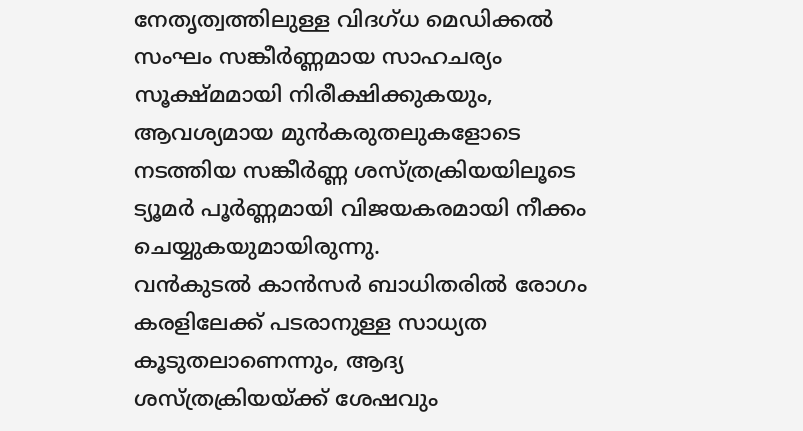നേതൃത്വത്തിലുള്ള വിദഗ്ധ മെഡിക്കൽ സംഘം സങ്കീർണ്ണമായ സാഹചര്യം സൂക്ഷ്മമായി നിരീക്ഷിക്കുകയും, ആവശ്യമായ മുൻകരുതലുകളോടെ നടത്തിയ സങ്കീർണ്ണ ശസ്ത്രക്രിയയിലൂടെ ട്യൂമർ പൂർണ്ണമായി വിജയകരമായി നീക്കം ചെയ്യുകയുമായിരുന്നു.
വൻകുടൽ കാൻസർ ബാധിതരിൽ രോഗം കരളിലേക്ക് പടരാനുള്ള സാധ്യത കൂടുതലാണെന്നും, ആദ്യ ശസ്ത്രക്രിയയ്ക്ക് ശേഷവും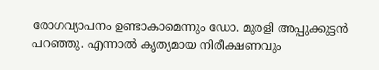രോഗവ്യാപനം ഉണ്ടാകാമെന്നും ഡോ. മുരളി അപ്പുക്കുട്ടൻ പറഞ്ഞു. എന്നാൽ കൃത്യമായ നിരീക്ഷണവും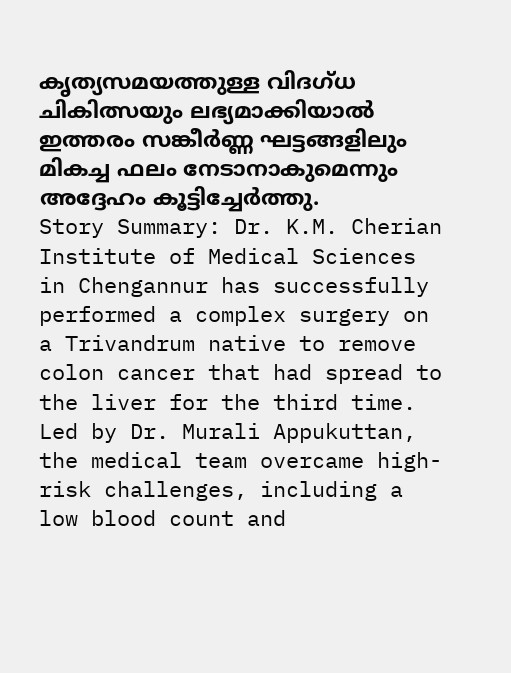കൃത്യസമയത്തുള്ള വിദഗ്ധ ചികിത്സയും ലഭ്യമാക്കിയാൽ ഇത്തരം സങ്കീർണ്ണ ഘട്ടങ്ങളിലും മികച്ച ഫലം നേടാനാകുമെന്നും അദ്ദേഹം കൂട്ടിച്ചേർത്തു.
Story Summary: Dr. K.M. Cherian Institute of Medical Sciences in Chengannur has successfully performed a complex surgery on a Trivandrum native to remove colon cancer that had spread to the liver for the third time. Led by Dr. Murali Appukuttan, the medical team overcame high-risk challenges, including a low blood count and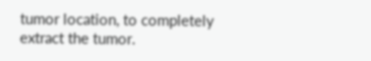tumor location, to completely extract the tumor.